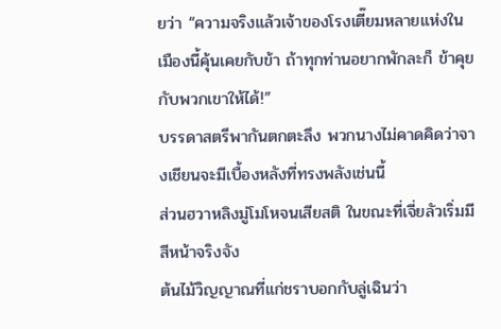ยว่า “ความจริงแล้วเจ้าของโรงเตี๊ยมหลายแห่งในเมืองนี้คุ้นเคยกับข้า ถ้าทุกท่านอยากพักละก็ ข้าคุยกับพวกเขาให้ได้!”
บรรดาสตรีพากันตกตะลึง พวกนางไม่คาดคิดว่าจางเชียนจะมีเบื้องหลังที่ทรงพลังเช่นนี้
ส่วนฮวาหลิงมู่โมโหจนเสียสติ ในขณะที่เจี่ยลัวเริ่มมีสีหน้าจริงจัง
ต้นไม้วิญญาณที่แก่ชราบอกกับลู่เฉินว่า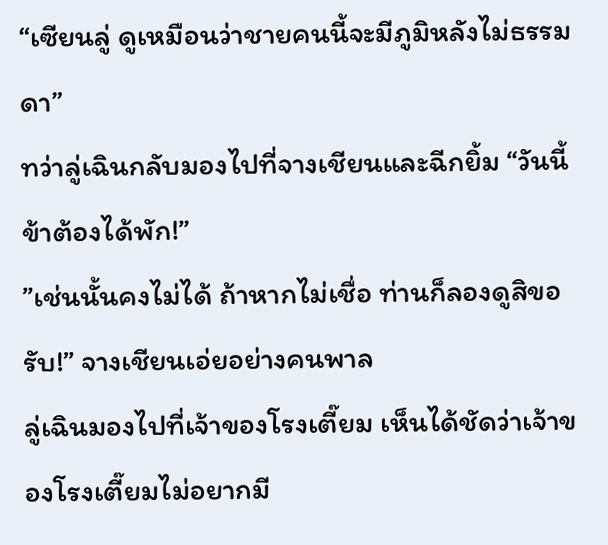“เซียนลู่ ดูเหมือนว่าชายคนนี้จะมีภูมิหลังไม่ธรรมดา”
ทว่าลู่เฉินกลับมองไปที่จางเชียนและฉีกยิ้ม “วันนี้ ข้าต้องได้พัก!”
”เช่นนั้นคงไม่ได้ ถ้าหากไม่เชื่อ ท่านก็ลองดูสิขอรับ!” จางเชียนเอ่ยอย่างคนพาล
ลู่เฉินมองไปที่เจ้าของโรงเตี๊ยม เห็นได้ชัดว่าเจ้าของโรงเตี๊ยมไม่อยากมี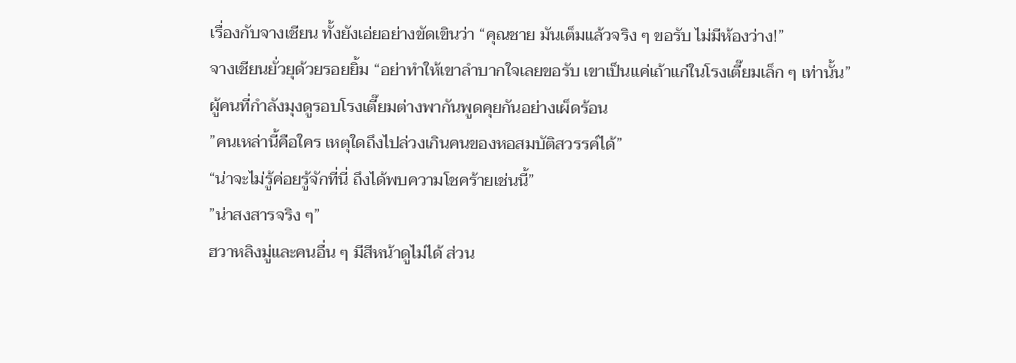เรื่องกับจางเชียน ทั้งยังเอ่ยอย่างขัดเขินว่า “คุณชาย มันเต็มแล้วจริง ๆ ขอรับ ไม่มีห้องว่าง!”
จางเชียนยั่วยุด้วยรอยยิ้ม “อย่าทำให้เขาลำบากใจเลยขอรับ เขาเป็นแค่เถ้าแก่ในโรงเตี๊ยมเล็ก ๆ เท่านั้น”
ผู้คนที่กำลังมุงดูรอบโรงเตี๊ยมต่างพากันพูดคุยกันอย่างเผ็ดร้อน
”คนเหล่านี้คือใคร เหตุใดถึงไปล่วงเกินคนของหอสมบัติสวรรค์ได้”
“น่าจะไม่รู้ค่อยรู้จักที่นี่ ถึงได้พบความโชคร้ายเช่นนี้”
”น่าสงสารจริง ๆ”
ฮวาหลิงมู่และคนอื่น ๆ มีสีหน้าดูไม่ได้ ส่วน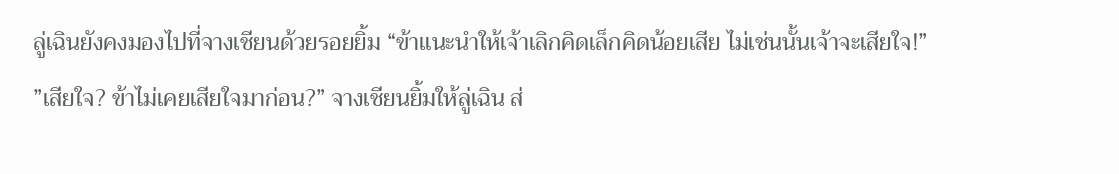ลู่เฉินยังคงมองไปที่จางเชียนด้วยรอยยิ้ม “ข้าแนะนำให้เจ้าเลิกคิดเล็กคิดน้อยเสีย ไม่เช่นนั้นเจ้าจะเสียใจ!”
”เสียใจ? ข้าไม่เคยเสียใจมาก่อน?” จางเชียนยิ้มให้ลู่เฉิน ส่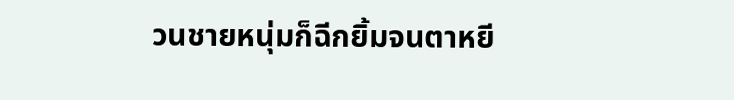วนชายหนุ่มก็ฉีกยิ้มจนตาหยี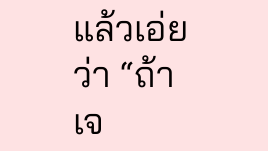แล้วเอ่ยว่า “ถ้าเจ